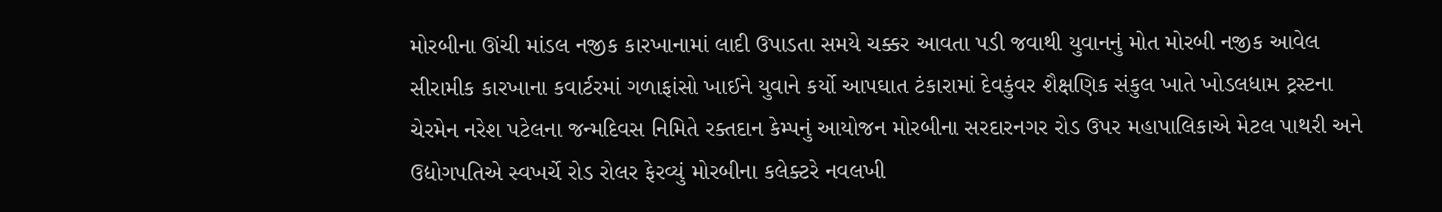મોરબીના ઊંચી માંડલ નજીક કારખાનામાં લાદી ઉપાડતા સમયે ચક્કર આવતા પડી જવાથી યુવાનનું મોત મોરબી નજીક આવેલ સીરામીક કારખાના કવાર્ટરમાં ગળાફાંસો ખાઈને યુવાને કર્યો આપઘાત ટંકારામાં દેવકુંવર શૈક્ષણિક સંકુલ ખાતે ખોડલધામ ટ્રસ્ટના ચેરમેન નરેશ પટેલના જન્મદિવસ નિમિતે રક્તદાન કેમ્પનું આયોજન મોરબીના સરદારનગર રોડ ઉપર મહાપાલિકાએ મેટલ પાથરી અને ઉદ્યોગપતિએ સ્વખર્ચે રોડ રોલર ફેરવ્યું મોરબીના કલેક્ટરે નવલખી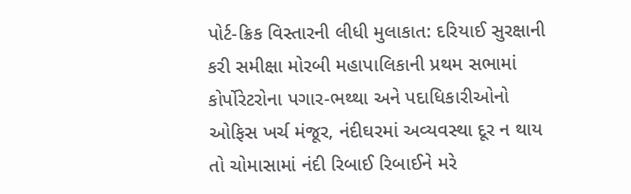પોર્ટ-ક્રિક વિસ્તારની લીધી મુલાકાત: દરિયાઈ સુરક્ષાની કરી સમીક્ષા મોરબી મહાપાલિકાની પ્રથમ સભામાં કોર્પોરેટરોના પગાર-ભથ્થા અને પદાધિકારીઓનો ઓફિસ ખર્ચ મંજૂર, નંદીઘરમાં અવ્યવસ્થા દૂર ન થાય તો ચોમાસામાં નંદી રિબાઈ રિબાઈને મરે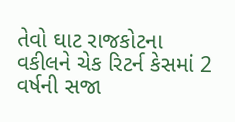તેવો ઘાટ રાજકોટના વકીલને ચેક રિટર્ન કેસમાં 2 વર્ષની સજા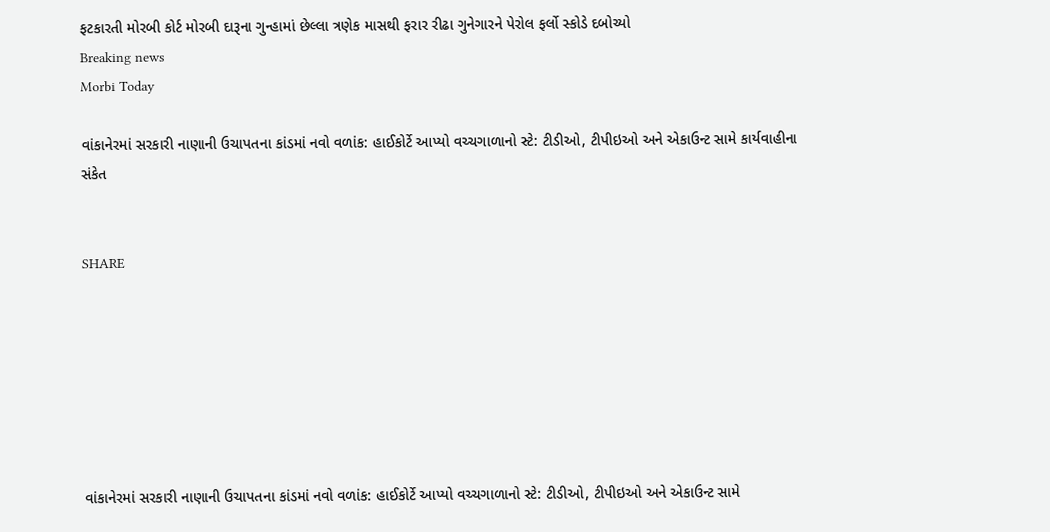ફટકારતી મોરબી કોર્ટ મોરબી દારૂના ગુન્હામાં છેલ્લા ત્રણેક માસથી ફરાર રીઢા ગુનેગારને પેરોલ ફર્લો સ્કોડે દબોચ્યો
Breaking news
Morbi Today

વાંકાનેરમાં સરકારી નાણાની ઉચાપતના કાંડમાં નવો વળાંક: હાઈકોર્ટે આપ્યો વચ્ચગાળાનો સ્ટે: ટીડીઓ, ટીપીઇઓ અને એકાઉન્ટ સામે કાર્યવાહીના સંકેત


SHARE







વાંકાનેરમાં સરકારી નાણાની ઉચાપતના કાંડમાં નવો વળાંક: હાઈકોર્ટે આપ્યો વચ્ચગાળાનો સ્ટે: ટીડીઓ, ટીપીઇઓ અને એકાઉન્ટ સામે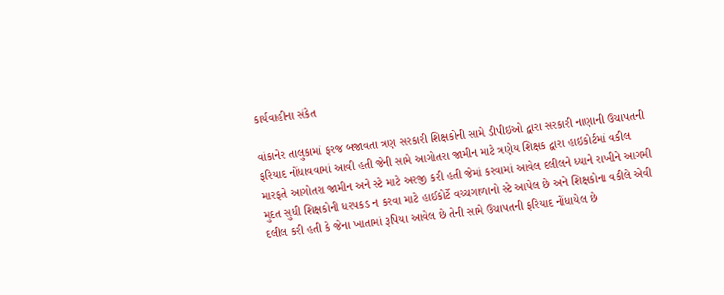કાર્યવાહીના સંકેત

વાંકાનેર તાલુકામાં ફરજ બજાવતા ત્રણ સરકારી શિક્ષકોની સામે ડીપીઇઓ દ્વારા સરકારી નાણાની ઉચાપતની ફરિયાદ નોંધાવવામાં આવી હતી જેની સામે આગોતરા જામીન માટે ત્રણેય શિક્ષક દ્વારા હાઇકોર્ટમાં વકીલ મારફતે આગોતરા જામીન અને સ્ટે માટે અરજી કરી હતી જેમાં કરવામાં આવેલ દલીલને ધ્યાને રાખીને આગમી મુદત સુધી શિક્ષકોની ધરપકડ ન કરવા માટે હાઈકોર્ટે વચ્ચગાળાનો સ્ટે આપેલ છે અને શિક્ષકોના વકીલે એવી દલીલ કરી હતી કે જેના ખાતામાં રૂપિયા આવેલ છે તેની સામે ઉચાપતની ફરિયાદ નોંધાયેલ છે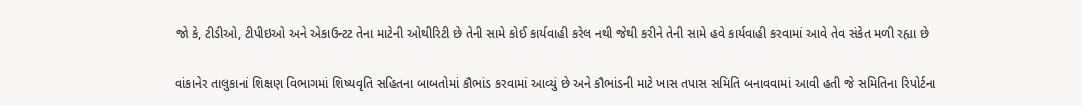જો કે, ટીડીઓ, ટીપીઇઓ અને એકાઉન્ટટ તેના માટેની ઓથીરિટી છે તેની સામે કોઈ કાર્યવાહી કરેલ નથી જેથી કરીને તેની સામે હવે કાર્યવાહી કરવામાં આવે તેવ સંકેત મળી રહ્યા છે

વાંકાનેર તાલુકાનાં શિક્ષણ વિભાગમાં શિષ્યવૃતિ સહિતના બાબતોમાં કૌભાંડ કરવામાં આવ્યું છે અને કૌભાંડની માટે ખાસ તપાસ સમિતિ બનાવવામાં આવી હતી જે સમિતિના રિપોર્ટના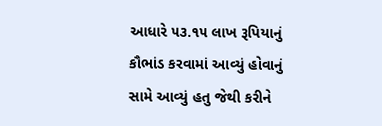આધારે ૫૩.૧૫ લાખ રૂપિયાનું કૌભાંડ કરવામાં આવ્યું હોવાનું સામે આવ્યું હતુ જેથી કરીને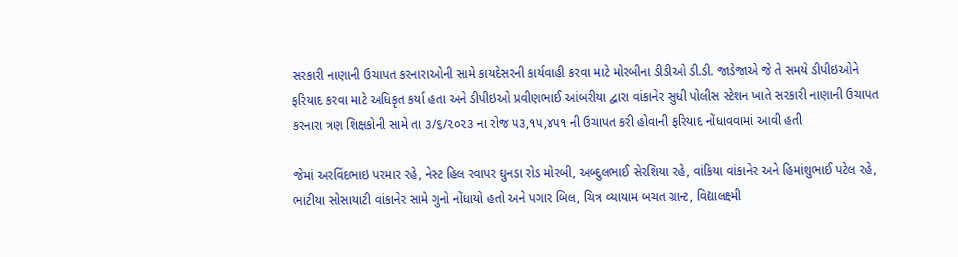સરકારી નાણાની ઉચાપત કરનારાઓની સામે કાયદેસરની કાર્યવાહી કરવા માટે મોરબીના ડીડીઓ ડી.ડી. જાડેજાએ જે તે સમયે ડીપીઇઓને ફરિયાદ કરવા માટે અધિકૃત કર્યા હતા અને ડીપીઇઓ પ્રવીણભાઈ આંબરીયા દ્વારા વાંકાનેર સુધી પોલીસ સ્ટેશન ખાતે સરકારી નાણાની ઉચાપત કરનારા ત્રણ શિક્ષકોની સામે તા ૩/૬/૨૦૨૩ ના રોજ ૫૩,૧૫,૪૫૧ ની ઉચાપત કરી હોવાની ફરિયાદ નોંધાવવામાં આવી હતી

જેમાં અરવિંદભાઇ પરમાર રહે, નેસ્ટ હિલ રવાપર ઘુનડા રોડ મોરબી, અબ્દુલભાઈ સેરશિયા રહે, વાંકિયા વાંકાનેર અને હિમાંશુભાઈ પટેલ રહે, ભાટીયા સોસાયાટી વાંકાનેર સામે ગુનો નોંધાયો હતો અને પગાર બિલ, ચિત્ર વ્યાયામ બચત ગ્રાન્ટ, વિદ્યાલક્ષ્મી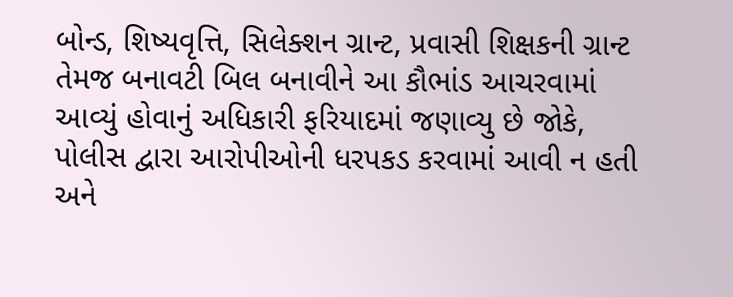બોન્ડ, શિષ્યવૃત્તિ, સિલેક્શન ગ્રાન્ટ, પ્રવાસી શિક્ષકની ગ્રાન્ટ તેમજ બનાવટી બિલ બનાવીને આ કૌભાંડ આચરવામાં આવ્યું હોવાનું અધિકારી ફરિયાદમાં જણાવ્યુ છે જોકે, પોલીસ દ્વારા આરોપીઓની ધરપકડ કરવામાં આવી ન હતી અને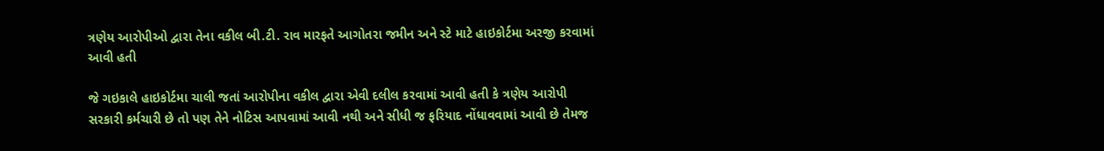ત્રણેય આરોપીઓ દ્વારા તેના વકીલ બી.ટી. રાવ મારફતે આગોતરા જમીન અને સ્ટે માટે હાઇકોર્ટમા અરજી કરવામાં આવી હતી

જે ગઇકાલે હાઇકોર્ટમા ચાલી જતાં આરોપીના વકીલ દ્વારા એવી દલીલ કરવામાં આવી હતી કે ત્રણેય આરોપી સરકારી કર્મચારી છે તો પણ તેને નોટિસ આપવામાં આવી નથી અને સીધી જ ફરિયાદ નોંધાવવામાં આવી છે તેમજ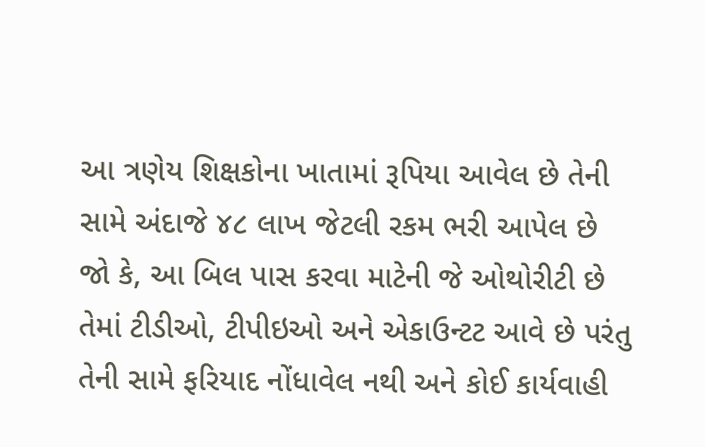આ ત્રણેય શિક્ષકોના ખાતામાં રૂપિયા આવેલ છે તેની સામે અંદાજે ૪૮ લાખ જેટલી રકમ ભરી આપેલ છે જો કે, આ બિલ પાસ કરવા માટેની જે ઓથોરીટી છે તેમાં ટીડીઓ, ટીપીઇઓ અને એકાઉન્ટટ આવે છે પરંતુ તેની સામે ફરિયાદ નોંધાવેલ નથી અને કોઈ કાર્યવાહી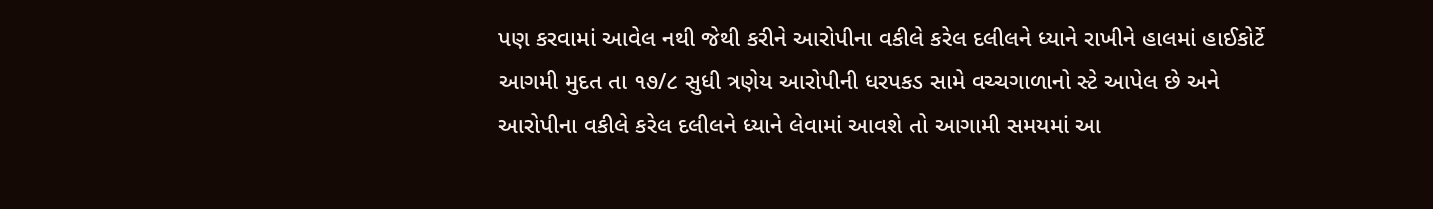પણ કરવામાં આવેલ નથી જેથી કરીને આરોપીના વકીલે કરેલ દલીલને ધ્યાને રાખીને હાલમાં હાઈકોર્ટે આગમી મુદત તા ૧૭/૮ સુધી ત્રણેય આરોપીની ધરપકડ સામે વચ્ચગાળાનો સ્ટે આપેલ છે અને આરોપીના વકીલે કરેલ દલીલને ધ્યાને લેવામાં આવશે તો આગામી સમયમાં આ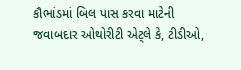કૌભાંડમાં બિલ પાસ કરવા માટેની જવાબદાર ઓથોરીટી એટ્લે કે, ટીડીઓ,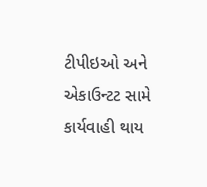ટીપીઇઓ અને એકાઉન્ટટ સામે કાર્યવાહી થાય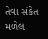તેવા સંકેત મળેલ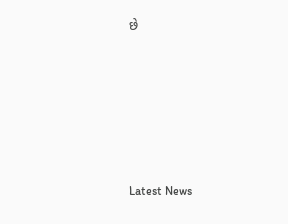છે






Latest News